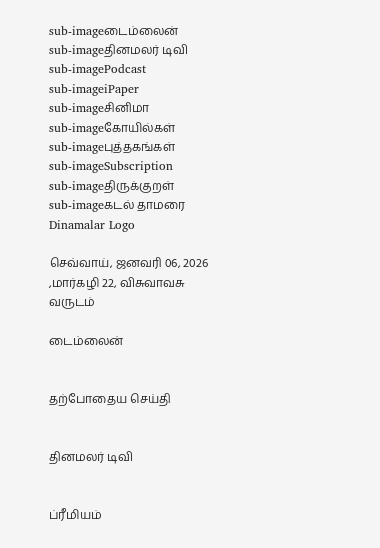sub-imageடைம்லைன்
sub-imageதினமலர் டிவி
sub-imagePodcast
sub-imageiPaper
sub-imageசினிமா
sub-imageகோயில்கள்
sub-imageபுத்தகங்கள்
sub-imageSubscription
sub-imageதிருக்குறள்
sub-imageகடல் தாமரை
Dinamalar Logo

செவ்வாய், ஜனவரி 06, 2026 ,மார்கழி 22, விசுவாவசு வருடம்

டைம்லைன்


தற்போதைய செய்தி


தினமலர் டிவி


ப்ரீமியம்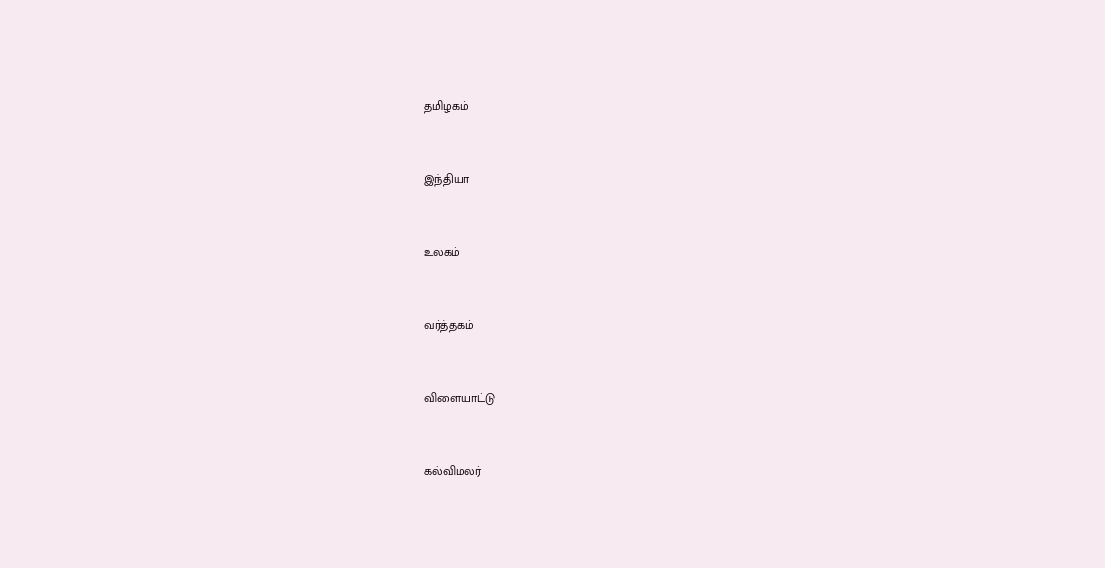தமிழகம்


இந்தியா


உலகம்


வர்த்தகம்


விளையாட்டு


கல்விமலர்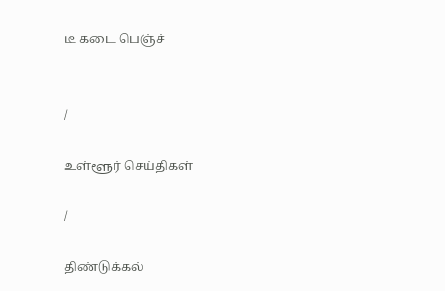டீ கடை பெஞ்ச்


/

உள்ளூர் செய்திகள்

/

திண்டுக்கல்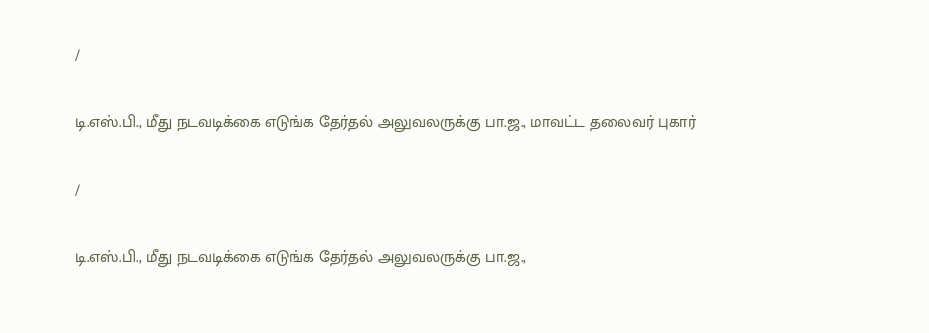/

டி.எஸ்.பி., மீது நடவடிக்கை எடுங்க தேர்தல் அலுவலருக்கு பா.ஜ., மாவட்ட தலைவர் புகார்

/

டி.எஸ்.பி., மீது நடவடிக்கை எடுங்க தேர்தல் அலுவலருக்கு பா.ஜ.,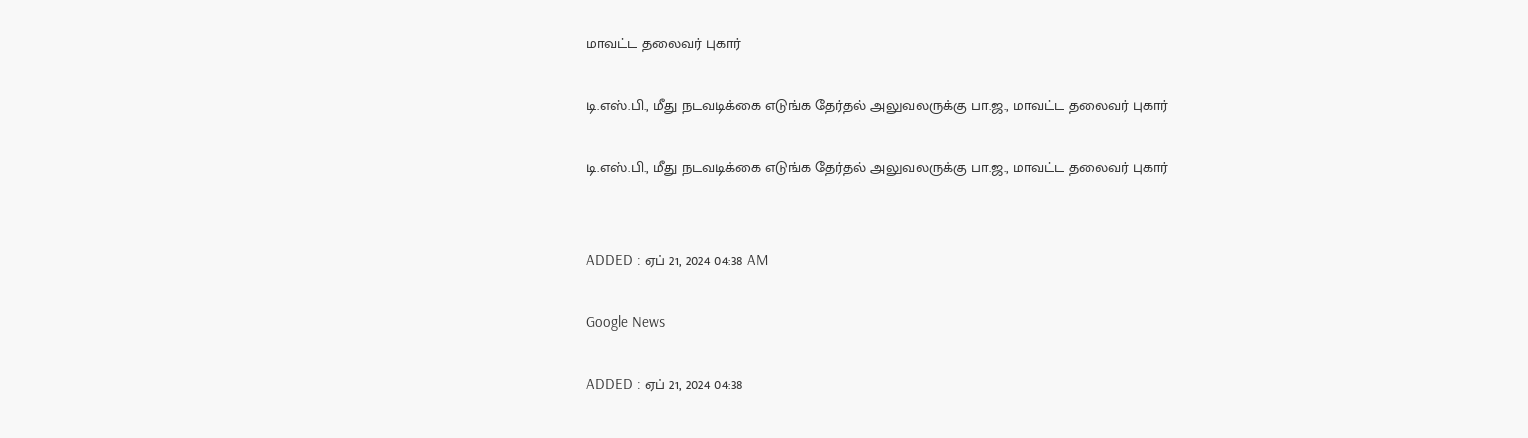மாவட்ட தலைவர் புகார்

டி.எஸ்.பி., மீது நடவடிக்கை எடுங்க தேர்தல் அலுவலருக்கு பா.ஜ., மாவட்ட தலைவர் புகார்

டி.எஸ்.பி., மீது நடவடிக்கை எடுங்க தேர்தல் அலுவலருக்கு பா.ஜ., மாவட்ட தலைவர் புகார்


ADDED : ஏப் 21, 2024 04:38 AM

Google News

ADDED : ஏப் 21, 2024 04:38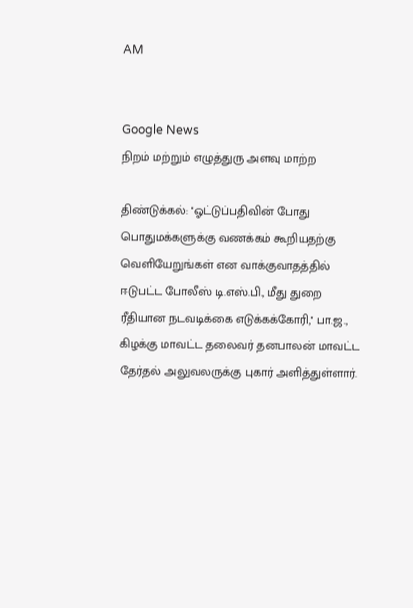AM


Google News
நிறம் மற்றும் எழுத்துரு அளவு மாற்ற

திண்டுக்கல்: ''ஓட்டுப்பதிவின் போது பொதுமக்களுக்கு வணக்கம் கூறியதற்கு வெளியேறுங்கள் என வாக்குவாதத்தில் ஈடுபட்ட போலீஸ் டி.எஸ்.பி., மீது துறை ரீதியான நடவடிக்கை எடுக்கக்கோரி,'' பா.ஜ., கிழக்கு மாவட்ட தலைவர் தனபாலன் மாவட்ட தேர்தல் அலுவலருக்கு புகார் அளித்துள்ளார்.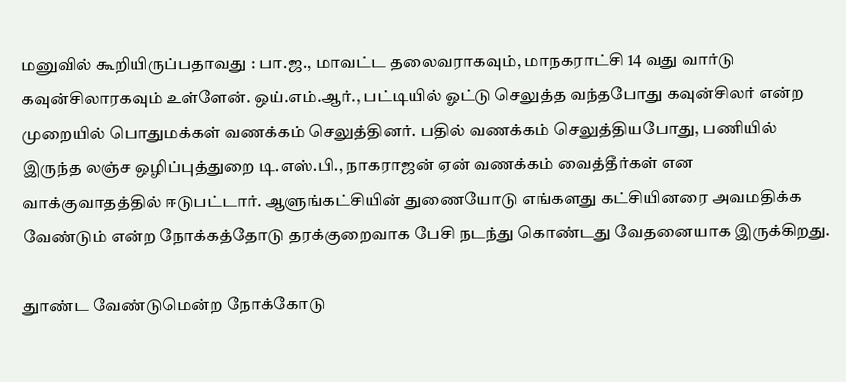மனுவில் கூறியிருப்பதாவது : பா.ஜ., மாவட்ட தலைவராகவும், மாநகராட்சி 14 வது வார்டு கவுன்சிலாரகவும் உள்ளேன். ஒய்.எம்.ஆர்., பட்டியில் ஓட்டு செலுத்த வந்தபோது கவுன்சிலர் என்ற முறையில் பொதுமக்கள் வணக்கம் செலுத்தினர். பதில் வணக்கம் செலுத்தியபோது, பணியில் இருந்த லஞ்ச ஒழிப்புத்துறை டி.எஸ்.பி., நாகராஜன் ஏன் வணக்கம் வைத்தீர்கள் என வாக்குவாதத்தில் ஈடுபட்டார். ஆளுங்கட்சியின் துணையோடு எங்களது கட்சியினரை அவமதிக்க வேண்டும் என்ற நோக்கத்தோடு தரக்குறைவாக பேசி நடந்து கொண்டது வேதனையாக இருக்கிறது.

துாண்ட வேண்டுமென்ற நோக்கோடு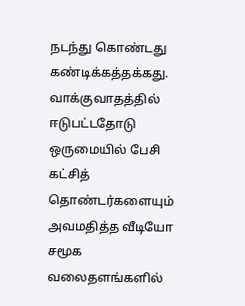நடந்து கொண்டது கண்டிக்கத்தக்கது. வாக்குவாதத்தில் ஈடுபட்டதோடு ஒருமையில் பேசி கட்சித் தொண்டர்களையும் அவமதித்த வீடியோ சமூக வலைதளங்களில்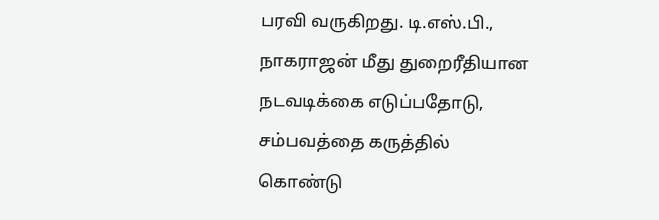பரவி வருகிறது. டி.எஸ்.பி., நாகராஜன் மீது துறைரீதியான நடவடிக்கை எடுப்பதோடு, சம்பவத்தை கருத்தில் கொண்டு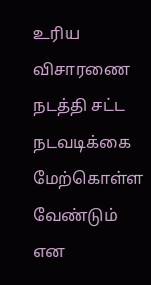உரிய விசாரணை நடத்தி சட்ட நடவடிக்கை மேற்கொள்ள வேண்டும் என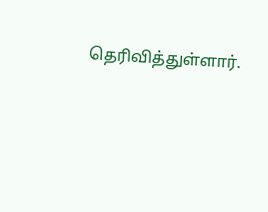தெரிவித்துள்ளார்.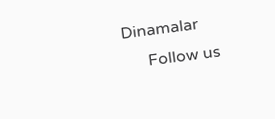Dinamalar
      Follow us